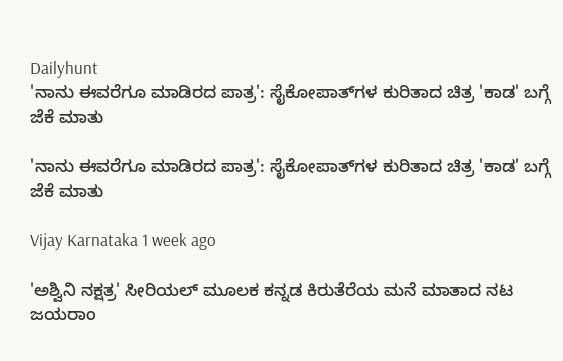Dailyhunt
'ನಾನು ಈವರೆಗೂ ಮಾಡಿರದ ಪಾತ್ರ': ಸೈಕೋಪಾತ್‌ಗಳ ಕುರಿತಾದ ಚಿತ್ರ 'ಕಾಡ' ಬಗ್ಗೆ ಜೆಕೆ ಮಾತು

'ನಾನು ಈವರೆಗೂ ಮಾಡಿರದ ಪಾತ್ರ': ಸೈಕೋಪಾತ್‌ಗಳ ಕುರಿತಾದ ಚಿತ್ರ 'ಕಾಡ' ಬಗ್ಗೆ ಜೆಕೆ ಮಾತು

Vijay Karnataka 1 week ago

'ಅಶ್ವಿನಿ ನಕ್ಷತ್ರ' ಸೀರಿಯಲ್‌ ಮೂಲಕ ಕನ್ನಡ ಕಿರುತೆರೆಯ ಮನೆ ಮಾತಾದ ನಟ ಜಯರಾಂ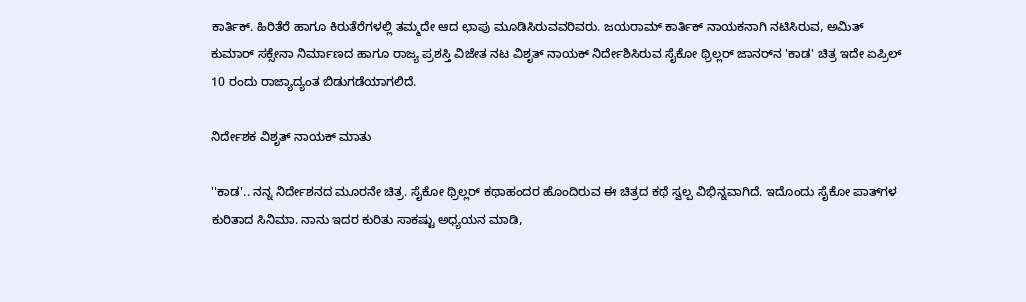ಕಾರ್ತಿಕ್. ಹಿರಿತೆರೆ ಹಾಗೂ ಕಿರುತೆರೆಗಳಲ್ಲಿ ತಮ್ಮದೇ ಆದ ಛಾಪು ಮೂಡಿಸಿರುವವರಿವರು. ಜಯರಾಮ್ ಕಾರ್ತಿಕ್ ನಾಯಕನಾಗಿ ನಟಿಸಿರುವ, ಅಮಿತ್ ಕುಮಾರ್ ಸಕ್ಸೇನಾ ನಿರ್ಮಾಣದ ಹಾಗೂ ರಾಜ್ಯ ಪ್ರಶಸ್ತಿ ವಿಜೇತ ನಟ ವಿಶೃತ್ ನಾಯಕ್ ನಿರ್ದೇಶಿಸಿರುವ ಸೈಕೋ ಥ್ರಿಲ್ಲರ್ ಜಾನರ್‌ನ 'ಕಾಡ' ಚಿತ್ರ ಇದೇ ಏಪ್ರಿಲ್ 10 ರಂದು ರಾಜ್ಯಾದ್ಯಂತ ಬಿಡುಗಡೆಯಾಗಲಿದೆ.

ನಿರ್ದೇಶಕ ವಿಶೃತ್ ನಾಯಕ್ ಮಾತು

''ಕಾಡ'.. ನನ್ನ ನಿರ್ದೇಶನದ ಮೂರನೇ ಚಿತ್ರ. ಸೈಕೋ ಥ್ರಿಲ್ಲರ್ ಕಥಾಹಂದರ ಹೊಂದಿರುವ ಈ ಚಿತ್ರದ ಕಥೆ ಸ್ವಲ್ಪ ವಿಭಿನ್ನವಾಗಿದೆ. ಇದೊಂದು ಸೈಕೋ ಪಾತ್‌ಗಳ ಕುರಿತಾದ ಸಿನಿಮಾ. ನಾನು ಇದರ ಕುರಿತು ಸಾಕಷ್ಟು ಅಧ್ಯಯನ ಮಾಡಿ,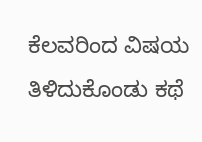ಕೆಲವರಿಂದ ವಿಷಯ ತಿಳಿದುಕೊಂಡು ಕಥೆ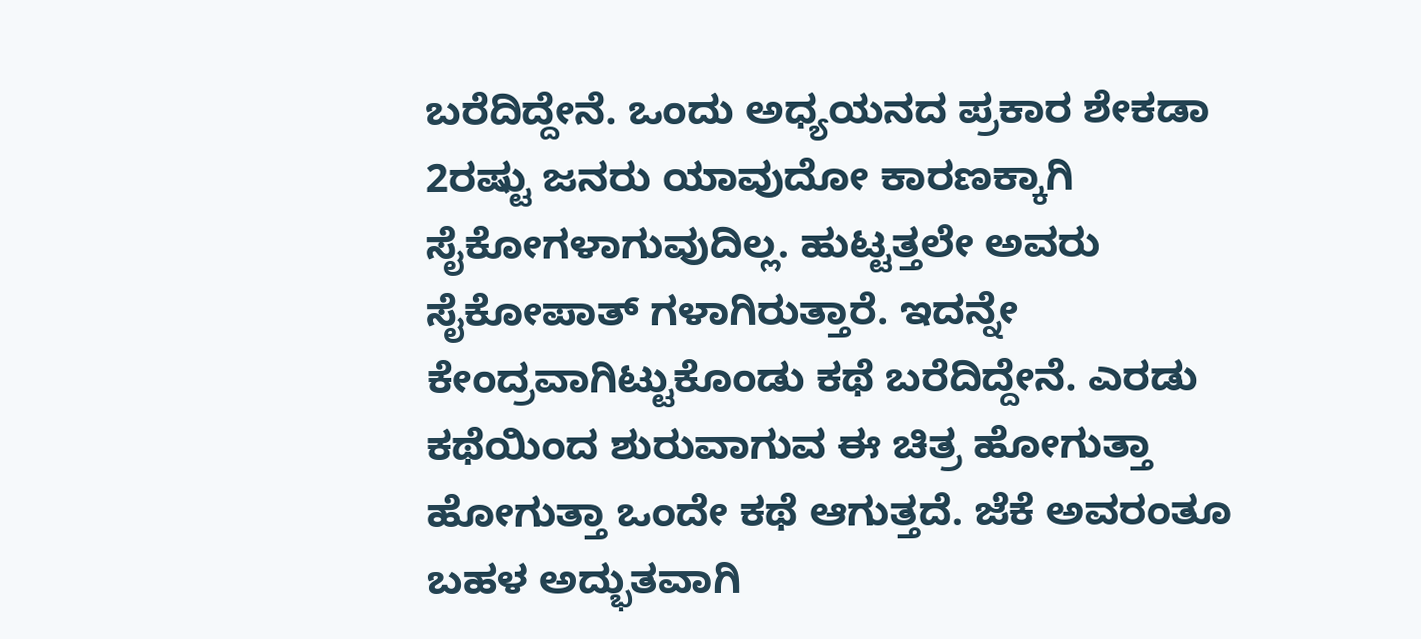ಬರೆದಿದ್ದೇನೆ. ಒಂದು ಅಧ್ಯಯನದ ಪ್ರಕಾರ ಶೇಕಡಾ 2ರಷ್ಟು ಜನರು ಯಾವುದೋ ಕಾರಣಕ್ಕಾಗಿ ಸೈಕೋಗಳಾಗುವುದಿಲ್ಲ. ಹುಟ್ಟತ್ತಲೇ ಅವರು ಸೈಕೋಪಾತ್ ಗಳಾಗಿರುತ್ತಾರೆ. ಇದನ್ನೇ ಕೇಂದ್ರವಾಗಿಟ್ಟುಕೊಂಡು ಕಥೆ ಬರೆದಿದ್ದೇನೆ. ಎರಡು ಕಥೆಯಿಂದ ಶುರುವಾಗುವ ಈ ಚಿತ್ರ ಹೋಗುತ್ತಾ ಹೋಗುತ್ತಾ ಒಂದೇ ಕಥೆ ಆಗುತ್ತದೆ. ಜೆಕೆ ಅವರಂತೂ ಬಹಳ ಅದ್ಭುತವಾಗಿ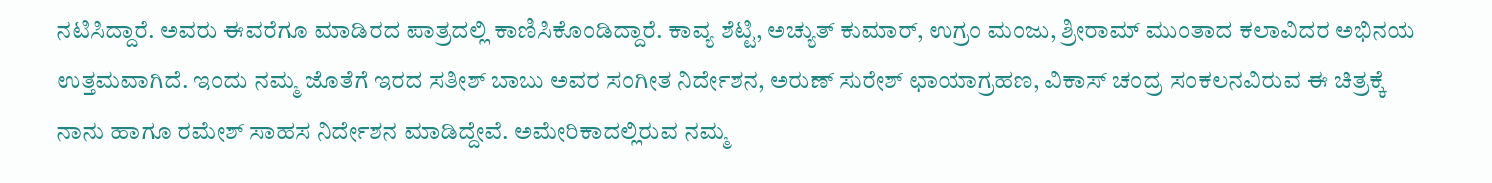ನಟಿಸಿದ್ದಾರೆ. ಅವರು ಈವರೆಗೂ ಮಾಡಿರದ ಪಾತ್ರದಲ್ಲಿ ಕಾಣಿಸಿಕೊಂಡಿದ್ದಾರೆ. ಕಾವ್ಯ ಶೆಟ್ಟಿ, ಅಚ್ಯುತ್ ಕುಮಾರ್, ಉಗ್ರಂ‌ ಮಂಜು, ಶ್ರೀರಾಮ್ ಮುಂತಾದ ಕಲಾವಿದರ ಅಭಿನಯ ಉತ್ತಮವಾಗಿದೆ. ಇಂದು ನಮ್ಮ ಜೊತೆಗೆ ಇರದ ಸತೀಶ್ ಬಾಬು ಅವರ ಸಂಗೀತ ನಿರ್ದೇಶನ, ಅರುಣ್ ಸುರೇಶ್ ಛಾಯಾಗ್ರಹಣ, ವಿಕಾಸ್ ಚಂದ್ರ ಸಂಕಲನವಿರುವ ಈ ಚಿತ್ರಕ್ಕೆ ನಾನು ಹಾಗೂ ರಮೇಶ್ ಸಾಹಸ ನಿರ್ದೇಶನ ಮಾಡಿದ್ದೇವೆ. ಅಮೇರಿಕಾದಲ್ಲಿರುವ ನಮ್ಮ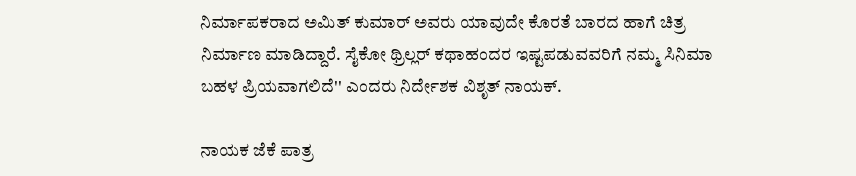ನಿರ್ಮಾಪಕರಾದ ಅಮಿತ್ ಕುಮಾರ್ ಅವರು ಯಾವುದೇ ಕೊರತೆ ಬಾರದ ಹಾಗೆ ಚಿತ್ರ ನಿರ್ಮಾಣ ಮಾಡಿದ್ದಾರೆ. ಸೈಕೋ ಥ್ರಿಲ್ಲರ್ ಕಥಾಹಂದರ ಇಷ್ಟಪಡುವವರಿಗೆ ನಮ್ಮ ಸಿನಿಮಾ ಬಹಳ ಪ್ರಿಯವಾಗಲಿದೆ'' ಎಂದರು ನಿರ್ದೇಶಕ ವಿಶೃತ್ ನಾಯಕ್.

ನಾಯಕ ಜೆಕೆ ಪಾತ್ರ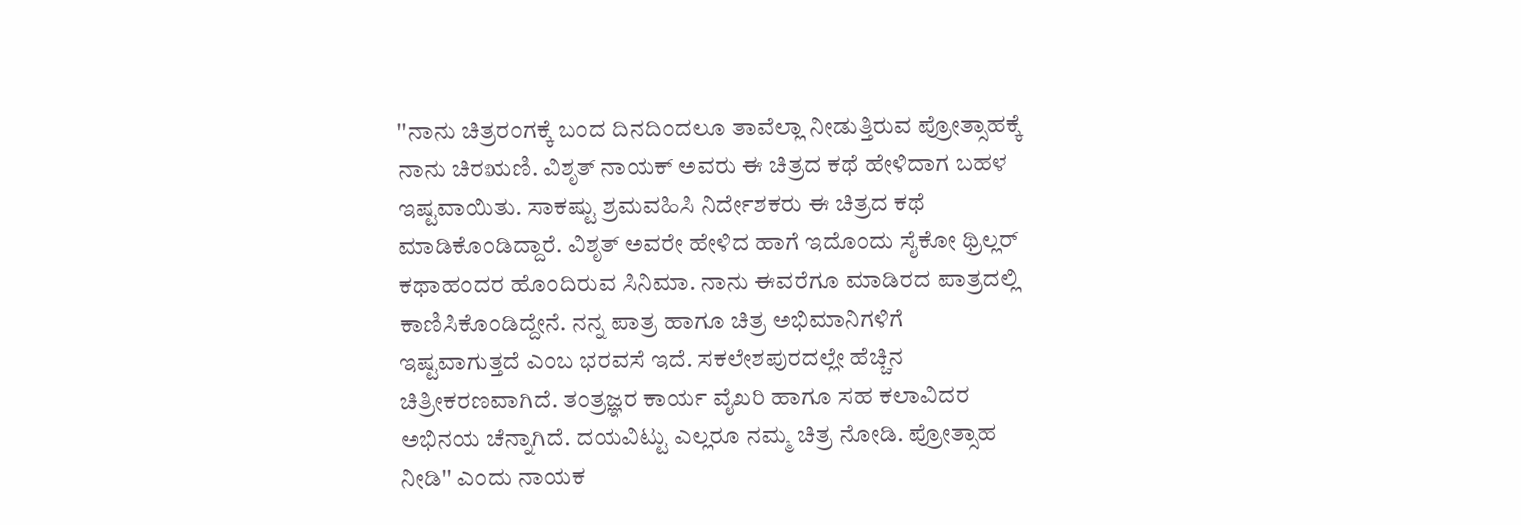''ನಾನು ಚಿತ್ರರಂಗಕ್ಕೆ ಬಂದ ದಿನದಿಂದಲೂ ತಾವೆಲ್ಲಾ ನೀಡುತ್ತಿರುವ ಪ್ರೋತ್ಸಾಹಕ್ಕೆ ನಾನು ಚಿರಋಣಿ. ವಿಶೃತ್ ನಾಯಕ್ ಅವರು ಈ ಚಿತ್ರದ ಕಥೆ ಹೇಳಿದಾಗ ಬಹಳ ಇಷ್ಟವಾಯಿತು. ಸಾಕಷ್ಟು ಶ್ರಮವಹಿಸಿ ನಿರ್ದೇಶಕರು ಈ ಚಿತ್ರದ ಕಥೆ ಮಾಡಿಕೊಂಡಿದ್ದಾರೆ. ವಿಶೃತ್ ಅವರೇ ಹೇಳಿದ ಹಾಗೆ ಇದೊಂದು ಸೈಕೋ ಥ್ರಿಲ್ಲರ್ ಕಥಾಹಂದರ ಹೊಂದಿರುವ ಸಿನಿಮಾ. ನಾನು ಈವರೆಗೂ ಮಾಡಿರದ ಪಾತ್ರದಲ್ಲಿ ಕಾಣಿಸಿಕೊಂಡಿದ್ದೇನೆ. ನನ್ನ ಪಾತ್ರ ಹಾಗೂ ಚಿತ್ರ ಅಭಿಮಾನಿಗಳಿಗೆ ಇಷ್ಟವಾಗುತ್ತದೆ ಎಂಬ ಭರವಸೆ ಇದೆ. ಸಕಲೇಶಪುರದಲ್ಲೇ ಹೆಚ್ಚಿನ ಚಿತ್ರೀಕರಣವಾಗಿದೆ. ತಂತ್ರಜ್ಞರ ಕಾರ್ಯ ವೈಖರಿ ಹಾಗೂ ಸಹ ಕಲಾವಿದರ ಅಭಿನಯ ಚೆನ್ನಾಗಿದೆ. ದಯವಿಟ್ಟು ಎಲ್ಲರೂ ನಮ್ಮ ಚಿತ್ರ ನೋಡಿ. ಪ್ರೋತ್ಸಾಹ ನೀಡಿ'' ಎಂದು ನಾಯಕ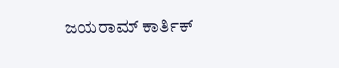ಜಯರಾಮ್ ಕಾರ್ತಿಕ್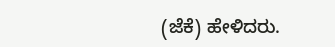(ಜೆ‌ಕೆ) ಹೇಳಿದರು.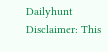Dailyhunt
Disclaimer: This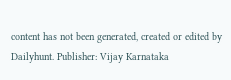content has not been generated, created or edited by Dailyhunt. Publisher: Vijay Karnataka